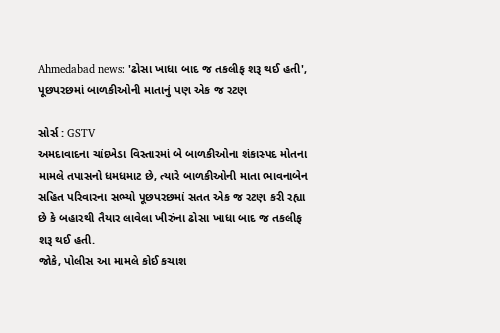Ahmedabad news: 'ઢોસા ખાધા બાદ જ તકલીફ શરૂ થઈ હતી', પૂછપરછમાં બાળકીઓની માતાનું પણ એક જ રટણ

સોર્સ : GSTV
અમદાવાદના ચાંદખેડા વિસ્તારમાં બે બાળકીઓના શંકાસ્પદ મોતના મામલે તપાસનો ધમધમાટ છે, ત્યારે બાળકીઓની માતા ભાવનાબેન સહિત પરિવારના સભ્યો પૂછપરછમાં સતત એક જ રટણ કરી રહ્યા છે કે બહારથી તૈયાર લાવેલા ખીરુંના ઢોસા ખાધા બાદ જ તકલીફ શરૂ થઈ હતી.
જોકે, પોલીસ આ મામલે કોઈ કચાશ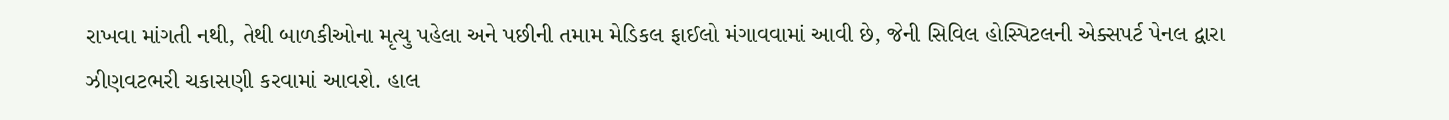રાખવા માંગતી નથી, તેથી બાળકીઓના મૃત્યુ પહેલા અને પછીની તમામ મેડિકલ ફાઈલો મંગાવવામાં આવી છે, જેની સિવિલ હોસ્પિટલની એક્સપર્ટ પેનલ દ્વારા ઝીણવટભરી ચકાસણી કરવામાં આવશે. હાલ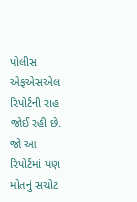પોલીસ એફએસએલ રિપોર્ટની રાહ જોઈ રહી છે. જો આ રિપોર્ટમાં પણ મોતનું સચોટ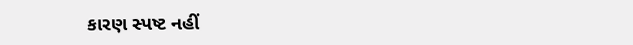કારણ સ્પષ્ટ નહીં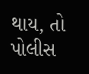થાય, તો પોલીસ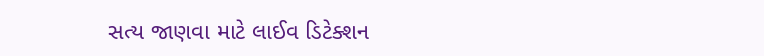સત્ય જાણવા માટે લાઈવ ડિટેક્શન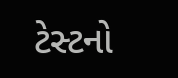ટેસ્ટનો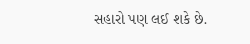સહારો પણ લઈ શકે છે.